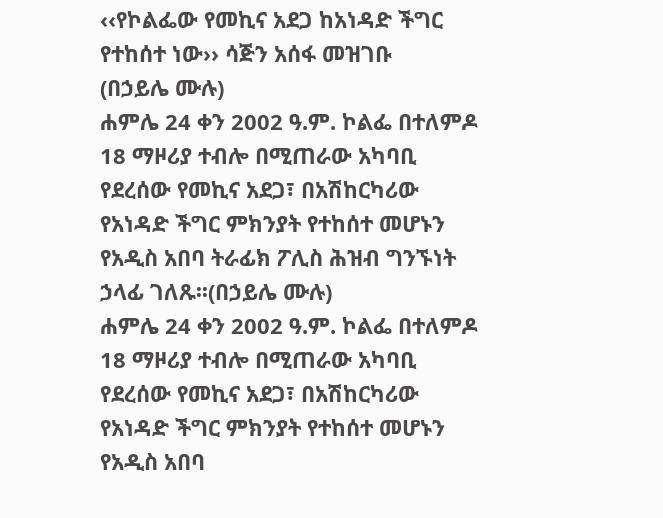‹‹የኮልፌው የመኪና አደጋ ከአነዳድ ችግር የተከሰተ ነው›› ሳጅን አሰፋ መዝገቡ
(በኃይሌ ሙሉ)
ሐምሌ 24 ቀን 2002 ዓ.ም. ኮልፌ በተለምዶ 18 ማዞሪያ ተብሎ በሚጠራው አካባቢ የደረሰው የመኪና አደጋ፣ በአሽከርካሪው የአነዳድ ችግር ምክንያት የተከሰተ መሆኑን የአዲስ አበባ ትራፊክ ፖሊስ ሕዝብ ግንኙነት ኃላፊ ገለጹ፡፡(በኃይሌ ሙሉ)
ሐምሌ 24 ቀን 2002 ዓ.ም. ኮልፌ በተለምዶ 18 ማዞሪያ ተብሎ በሚጠራው አካባቢ የደረሰው የመኪና አደጋ፣ በአሽከርካሪው የአነዳድ ችግር ምክንያት የተከሰተ መሆኑን የአዲስ አበባ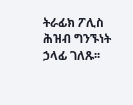ትራፊክ ፖሊስ ሕዝብ ግንኙነት ኃላፊ ገለጹ፡፡